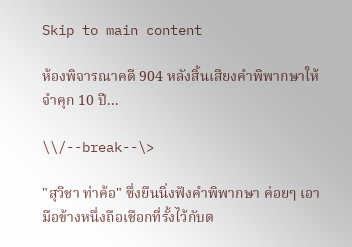Skip to main content

ห้องพิจารณาคดี 904 หลังสิ้นเสียงคำพิพากษาให้จำคุก 10 ปี...

\\/--break--\>

"สุวิชา ท่าค้อ" ซึ่งยืนนิ่งฟังคำพิพากษา ค่อยๆ เอามือข้างหนึ่งถือเชือกที่รั้งไว้กับต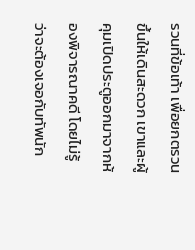รวนที่ข้อเท้า เพื่อยกตรวนขึ้นให้เดินสะดวก เขาและผู้คุมเปิดประตูออกมาจากห้องพิจารณาคดี โดยไม่รู้ว่าจะต้องเจอกับทัพนัก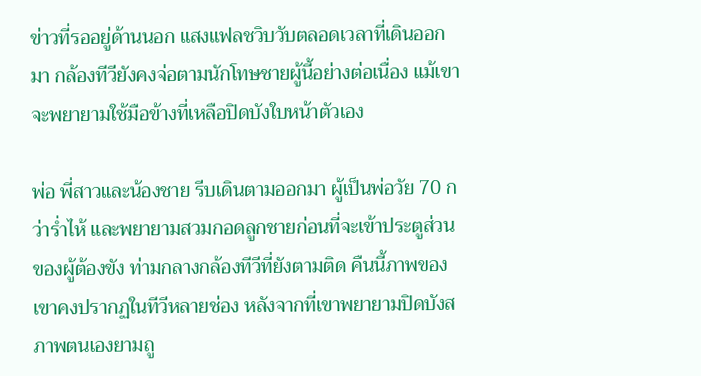ข่าวที่รออยู่ด้านนอก แสงแฟลชวิบวับตลอดเวลาที่เดินออกมา กล้องทีวียังคงจ่อตามนักโทษชายผู้นี้อย่างต่อเนื่อง แม้เขาจะพยายามใช้มือข้างที่เหลือปิดบังใบหน้าตัวเอง

พ่อ พี่สาวและน้องชาย รีบเดินตามออกมา ผู้เป็นพ่อวัย 70 กว่าร่ำไห้ และพยายามสวมกอดลูกชายก่อนที่จะเข้าประตูส่วนของผู้ต้องขัง ท่ามกลางกล้องทีวีที่ยังตามติด คืนนี้ภาพของเขาคงปรากฏในทีวีหลายช่อง หลังจากที่เขาพยายามปิดบังสภาพตนเองยามถู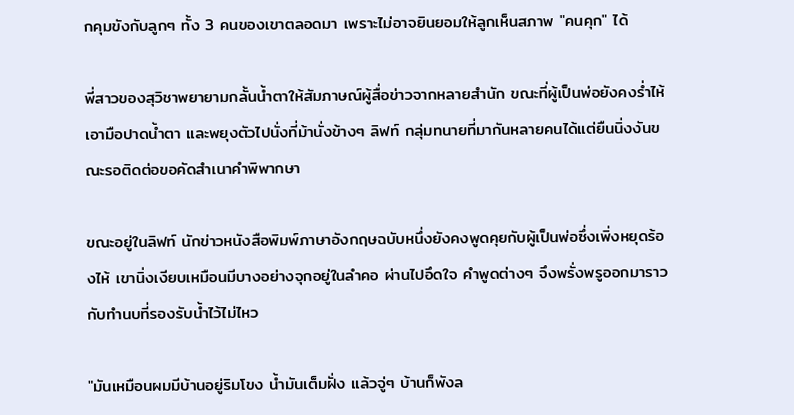กคุมขังกับลูกๆ ทั้ง 3 คนของเขาตลอดมา เพราะไม่อาจยินยอมให้ลูกเห็นสภาพ "คนคุก" ได้

พี่สาวของสุวิชาพยายามกลั้นน้ำตาให้สัมภาษณ์ผู้สื่อข่าวจากหลายสำนัก ขณะที่ผู้เป็นพ่อยังคงร่ำไห้ เอามือปาดน้ำตา และพยุงตัวไปนั่งที่ม้านั่งข้างๆ ลิฟท์ กลุ่มทนายที่มากันหลายคนได้แต่ยืนนิ่งงันขณะรอติดต่อขอคัดสำเนาคำพิพากษา

ขณะอยู่ในลิฟท์ นักข่าวหนังสือพิมพ์ภาษาอังกฤษฉบับหนึ่งยังคงพูดคุยกับผู้เป็นพ่อซึ่งเพิ่งหยุดร้องไห้ เขานิ่งเงียบเหมือนมีบางอย่างจุกอยู่ในลำคอ ผ่านไปอึดใจ คำพูดต่างๆ จึงพรั่งพรูออกมาราวกับทำนบที่รองรับน้ำไว้ไม่ไหว

"มันเหมือนผมมีบ้านอยู่ริมโขง น้ำมันเต็มฝั่ง แล้วจู่ๆ บ้านก็พังล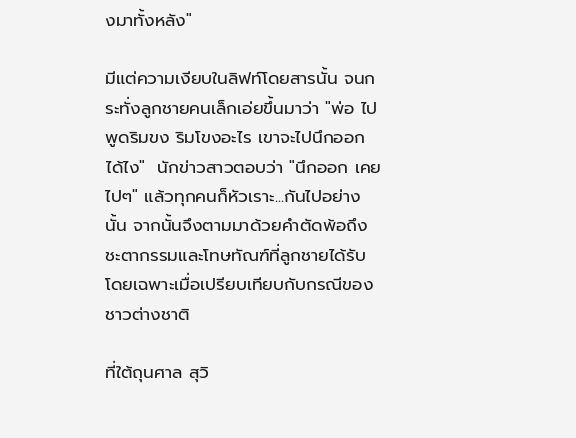งมาทั้งหลัง"

มีแต่ความเงียบในลิฟท์โดยสารนั้น จนกระทั่งลูกชายคนเล็กเอ่ยขึ้นมาว่า "พ่อ ไปพูดริมขง ริมโขงอะไร เขาจะไปนึกออกได้ไง"  นักข่าวสาวตอบว่า "นึกออก เคยไปๆ" แล้วทุกคนก็หัวเราะ...กันไปอย่างนั้น จากนั้นจึงตามมาด้วยคำตัดพ้อถึงชะตากรรมและโทษทัณฑ์ที่ลูกชายได้รับ โดยเฉพาะเมื่อเปรียบเทียบกับกรณีของชาวต่างชาติ

ที่ใต้ถุนศาล สุวิ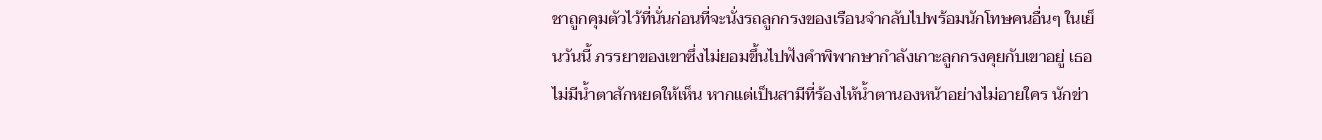ชาถูกคุมตัวไว้ที่นั่นก่อนที่จะนั่งรถลูกกรงของเรือนจำกลับไปพร้อมนักโทษคนอื่นๆ ในเย็นวันนี้ ภรรยาของเขาซึ่งไม่ยอมขึ้นไปฟังคำพิพากษากำลังเกาะลูกกรงคุยกับเขาอยู่ เธอไม่มีน้ำตาสักหยดให้เห็น หากแต่เป็นสามีที่ร้องไห้น้ำตานองหน้าอย่างไม่อายใคร นักข่า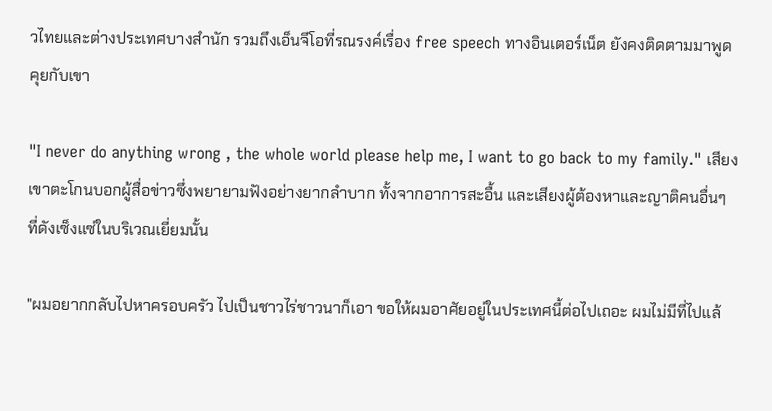วไทยและต่างประเทศบางสำนัก รวมถึงเอ็นจีโอที่รณรงค์เรื่อง free speech ทางอินเตอร์เน็ต ยังคงติดตามมาพูดคุยกับเขา

"I never do anything wrong , the whole world please help me, I want to go back to my family." เสียงเขาตะโกนบอกผู้สื่อข่าวซึ่งพยายามฟังอย่างยากลำบาก ทั้งจากอาการสะอื้น และเสียงผู้ต้องหาและญาติคนอื่นๆ ที่ดังเซ็งแซ่ในบริเวณเยี่ยมนั้น

"ผมอยากกลับไปหาครอบครัว ไปเป็นชาวไร่ชาวนาก็เอา ขอให้ผมอาศัยอยู่ในประเทศนี้ต่อไปเถอะ ผมไม่มีที่ไปแล้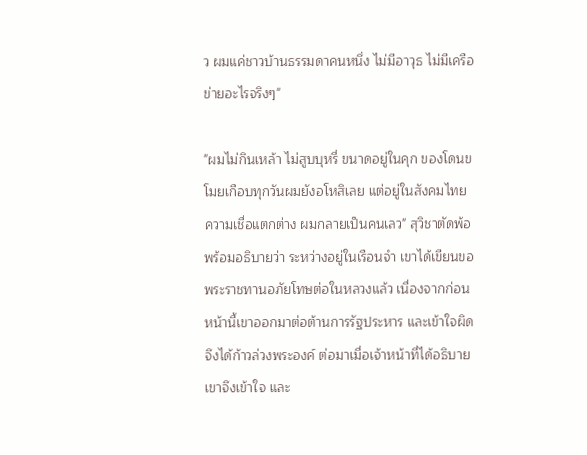ว ผมแค่ชาวบ้านธรรมดาคนหนึ่ง ไม่มีอาวุธ ไม่มีเครือข่ายอะไรจริงๆ"

"ผมไม่กินเหล้า ไม่สูบบุหรี่ ขนาดอยู่ในคุก ของโดนขโมยเกือบทุกวันผมยังอโหสิเลย แต่อยู่ในสังคมไทย ความเชื่อแตกต่าง ผมกลายเป็นคนเลว" สุวิชาตัดพ้อพร้อมอธิบายว่า ระหว่างอยู่ในเรือนจำ เขาได้เขียนขอพระราชทานอภัยโทษต่อในหลวงแล้ว เนื่องจากก่อนหน้านี้เขาออกมาต่อต้านการรัฐประหาร และเข้าใจผิดจึงได้ก้าวล่วงพระองค์ ต่อมาเมื่อเจ้าหน้าที่ได้อธิบาย เขาจึงเข้าใจ และ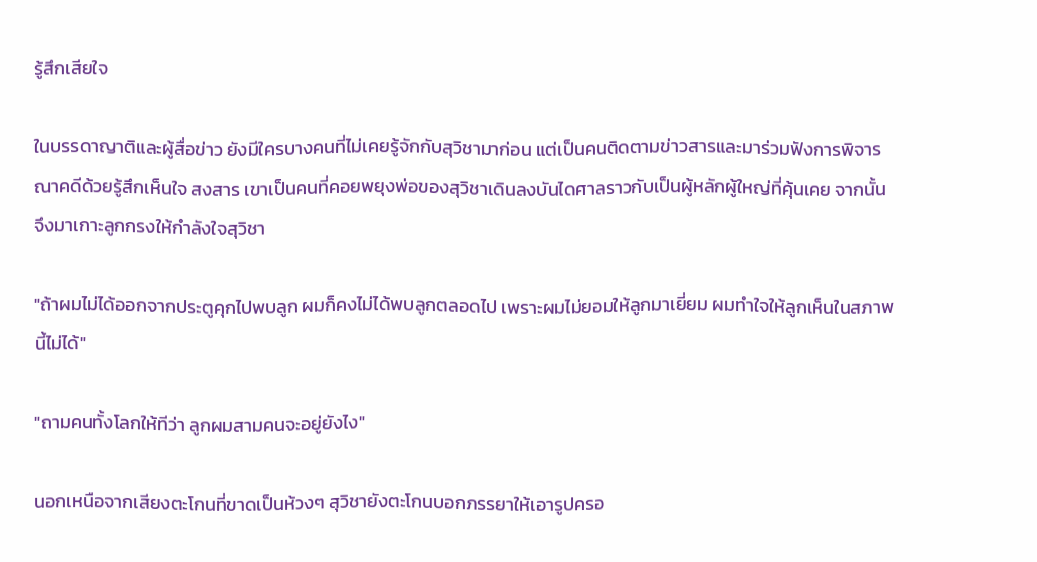รู้สึกเสียใจ

ในบรรดาญาติและผู้สื่อข่าว ยังมีใครบางคนที่ไม่เคยรู้จักกับสุวิชามาก่อน แต่เป็นคนติดตามข่าวสารและมาร่วมฟังการพิจารณาคดีด้วยรู้สึกเห็นใจ สงสาร เขาเป็นคนที่คอยพยุงพ่อของสุวิชาเดินลงบันไดศาลราวกับเป็นผู้หลักผู้ใหญ่ที่คุ้นเคย จากนั้นจึงมาเกาะลูกกรงให้กำลังใจสุวิชา

"ถ้าผมไม่ได้ออกจากประตูคุกไปพบลูก ผมก็คงไม่ได้พบลูกตลอดไป เพราะผมไม่ยอมให้ลูกมาเยี่ยม ผมทำใจให้ลูกเห็นในสภาพนี้ไม่ได้"

"ถามคนทั้งโลกให้ทีว่า ลูกผมสามคนจะอยู่ยังไง"

นอกเหนือจากเสียงตะโกนที่ขาดเป็นห้วงๆ สุวิชายังตะโกนบอกภรรยาให้เอารูปครอ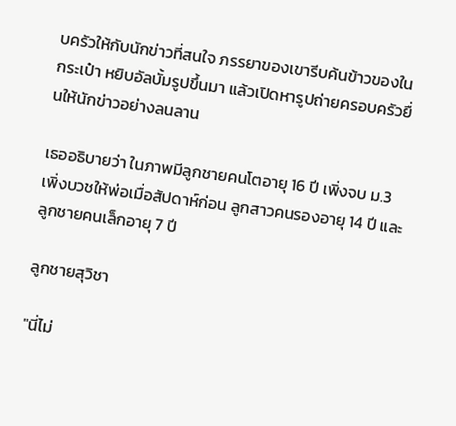บครัวให้กับนักข่าวที่สนใจ ภรรยาของเขารีบค้นข้าวของในกระเป๋า หยิบอัลบั้มรูปขึ้นมา แล้วเปิดหารูปถ่ายครอบครัวยื่นให้นักข่าวอย่างลนลาน

เธออธิบายว่า ในภาพมีลูกชายคนโตอายุ 16 ปี เพิ่งจบ ม.3 เพิ่งบวชให้พ่อเมื่อสัปดาห์ก่อน ลูกสาวคนรองอายุ 14 ปี และลูกชายคนเล็กอายุ 7 ปี

ลูกชายสุวิชา

"นี่ไม่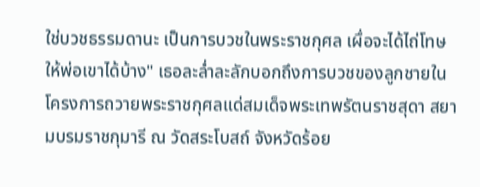ใช่บวชธรรมดานะ เป็นการบวชในพระราชกุศล เผื่อจะได้ไถ่โทษให้พ่อเขาได้บ้าง" เธอละล่ำละลักบอกถึงการบวชของลูกชายในโครงการถวายพระราชกุศลแด่สมเด็จพระเทพรัตนราชสุดา สยามบรมราชกุมารี ณ วัดสระโบสถ์ จังหวัดร้อย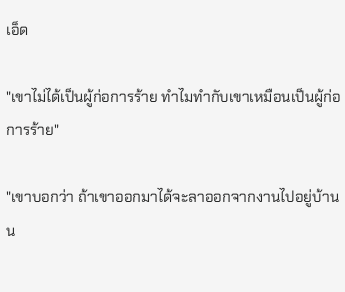เอ็ด

"เขาไม่ได้เป็นผู้ก่อการร้าย ทำไมทำกับเขาเหมือนเป็นผู้ก่อการร้าย"

"เขาบอกว่า ถ้าเขาออกมาได้จะลาออกจากงานไปอยู่บ้านน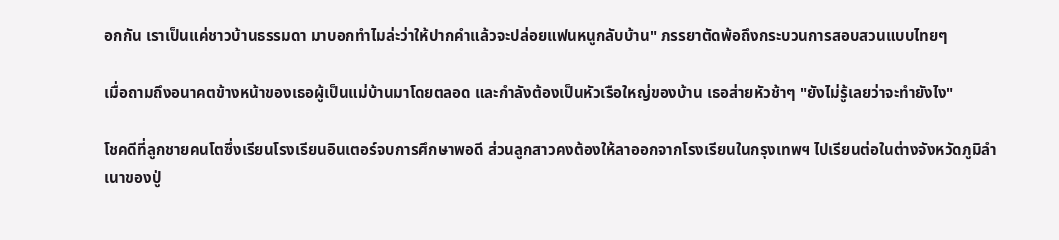อกกัน เราเป็นแค่ชาวบ้านธรรมดา มาบอกทำไมล่ะว่าให้ปากคำแล้วจะปล่อยแฟนหนูกลับบ้าน" ภรรยาตัดพ้อถึงกระบวนการสอบสวนแบบไทยๆ

เมื่อถามถึงอนาคตข้างหน้าของเธอผู้เป็นแม่บ้านมาโดยตลอด และกำลังต้องเป็นหัวเรือใหญ่ของบ้าน เธอส่ายหัวช้าๆ "ยังไม่รู้เลยว่าจะทำยังไง"

โชคดีที่ลูกชายคนโตซึ่งเรียนโรงเรียนอินเตอร์จบการศึกษาพอดี ส่วนลูกสาวคงต้องให้ลาออกจากโรงเรียนในกรุงเทพฯ ไปเรียนต่อในต่างจังหวัดภูมิลำเนาของปู่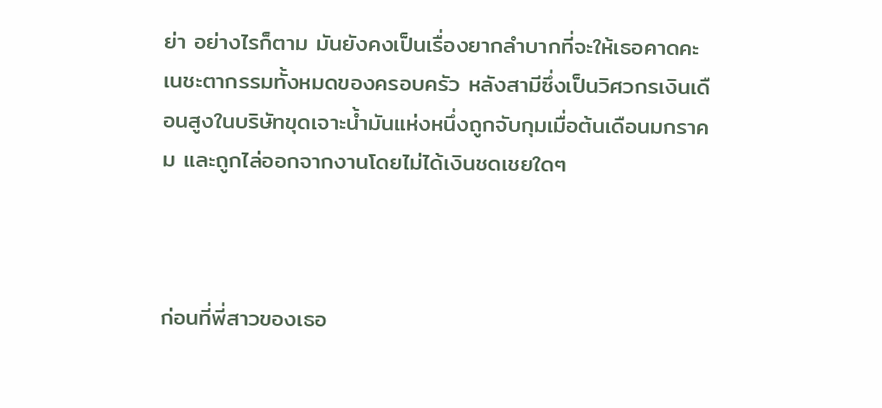ย่า อย่างไรก็ตาม มันยังคงเป็นเรื่องยากลำบากที่จะให้เธอคาดคะเนชะตากรรมทั้งหมดของครอบครัว หลังสามีซึ่งเป็นวิศวกรเงินเดือนสูงในบริษัทขุดเจาะน้ำมันแห่งหนึ่งถูกจับกุมเมื่อต้นเดือนมกราคม และถูกไล่ออกจากงานโดยไม่ได้เงินชดเชยใดๆ



ก่อนที่พี่สาวของเธอ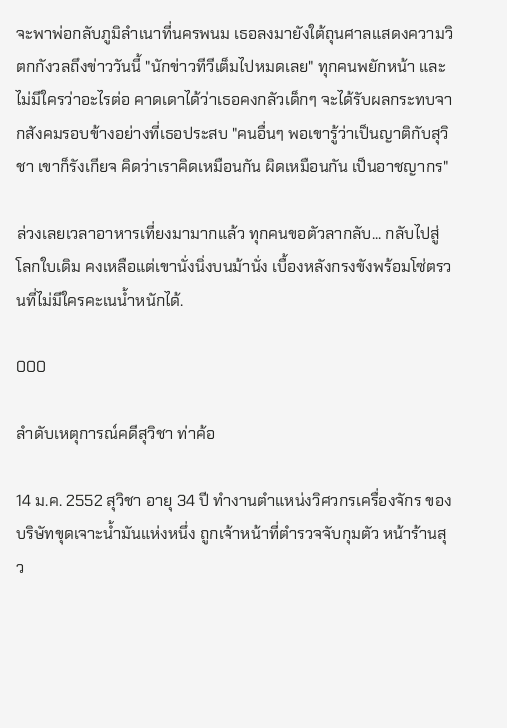จะพาพ่อกลับภูมิลำเนาที่นครพนม เธอลงมายังใต้ถุนศาลแสดงความวิตกกังวลถึงข่าววันนี้ "นักข่าวทีวีเต็มไปหมดเลย" ทุกคนพยักหน้า และไม่มีใครว่าอะไรต่อ คาดเดาได้ว่าเธอคงกลัวเด็กๆ จะได้รับผลกระทบจากสังคมรอบข้างอย่างที่เธอประสบ "คนอื่นๆ พอเขารู้ว่าเป็นญาติกับสุวิชา เขาก็รังเกียจ คิดว่าเราคิดเหมือนกัน ผิดเหมือนกัน เป็นอาชญากร"

ล่วงเลยเวลาอาหารเที่ยงมามากแล้ว ทุกคนขอตัวลากลับ... กลับไปสู่โลกใบเดิม คงเหลือแต่เขานั่งนิ่งบนม้านั่ง เบื้องหลังกรงขังพร้อมโซ่ตรวนที่ไม่มีใครคะเนน้ำหนักได้.

000

ลำดับเหตุการณ์คดีสุวิชา ท่าค้อ

14 ม.ค. 2552 สุวิชา อายุ 34 ปี ทำงานตำแหน่งวิศวกรเครื่องจักร ของบริษัทขุดเจาะน้ำมันแห่งหนึ่ง ถูกเจ้าหน้าที่ตำรวจจับกุมตัว หน้าร้านสุว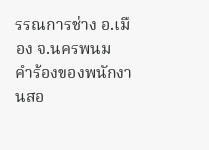รรณการช่าง อ.เมือง จ.นครพนม คำร้องของพนักงานสอ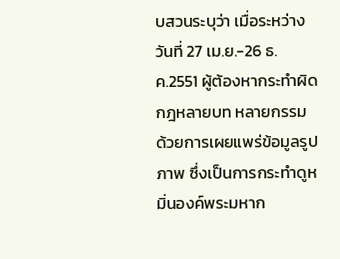บสวนระบุว่า เมื่อระหว่างวันที่ 27 เม.ย.-26 ธ.ค.2551 ผู้ต้องหากระทำผิดกฎหลายบท หลายกรรม ด้วยการเผยแพร่ข้อมูลรูปภาพ ซึ่งเป็นการกระทำดูหมิ่นองค์พระมหาก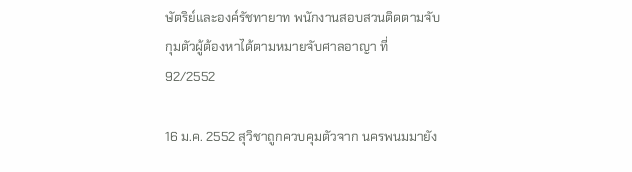ษัตริย์และองค์รัชทายาท พนักงานสอบสวนติดตามจับกุมตัวผู้ต้องหาได้ตามหมายจับศาลอาญา ที่ 92/2552

16 ม.ค. 2552 สุวิชาถูกควบคุมตัวจาก นครพนมมายัง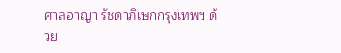ศาลอาญา รัชดาภิเษกกรุงเทพฯ ด้วย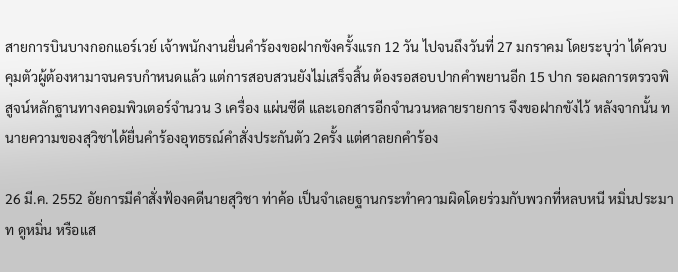สายการบินบางกอกแอร์เวย์ เจ้าพนักงานยื่นคำร้องขอฝากขังครั้งแรก 12 วัน ไปจนถึงวันที่ 27 มกราคม โดยระบุว่า ได้ควบคุมตัวผู้ต้องหามาจนครบกำหนดแล้ว แต่การสอบสวนยังไม่เสร็จสิ้น ต้องรอสอบปากคำพยานอีก 15 ปาก รอผลการตรวจพิสูจน์หลักฐานทางคอมพิวเตอร์จำนวน 3 เครื่อง แผ่นซีดี และเอกสารอีกจำนวนหลายรายการ จึงขอฝากขังไว้ หลังจากนั้น ทนายความของสุวิชาได้ยื่นคำร้องอุทธรณ์คำสั่งประกันตัว 2ครั้ง แต่ศาลยกคำร้อง

26 มี.ค. 2552 อัยการมีคำสั่งฟ้องคดีนายสุวิชา ท่าค้อ เป็นจำเลยฐานกระทำความผิดโดยร่วมกับพวกที่หลบหนี หมิ่นประมาท ดูหมิ่น หรือแส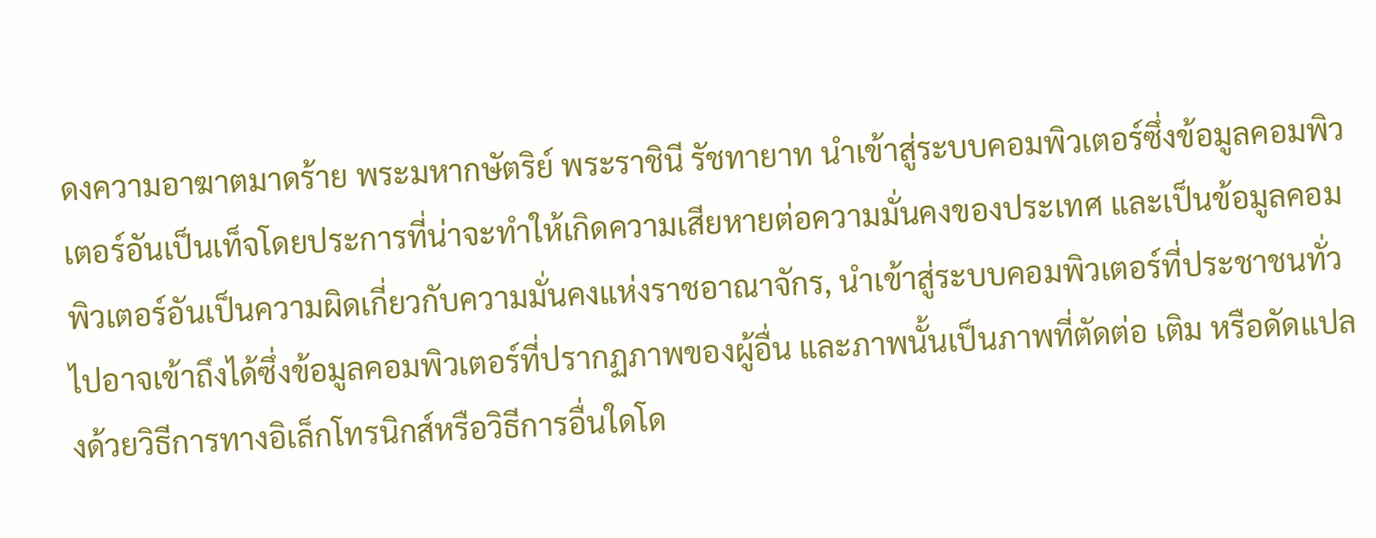ดงความอาฆาตมาดร้าย พระมหากษัตริย์ พระราชินี รัชทายาท นำเข้าสู่ระบบคอมพิวเตอร์ซึ่งข้อมูลคอมพิวเตอร์อันเป็นเท็จโดยประการที่น่าจะทำให้เกิดความเสียหายต่อความมั่นคงของประเทศ และเป็นข้อมูลคอมพิวเตอร์อันเป็นความผิดเกี่ยวกับความมั่นคงแห่งราชอาณาจักร, นำเข้าสู่ระบบคอมพิวเตอร์ที่ประชาชนทั่วไปอาจเข้าถึงได้ซึ่งข้อมูลคอมพิวเตอร์ที่ปรากฏภาพของผู้อื่น และภาพนั้นเป็นภาพที่ตัดต่อ เติม หรือดัดแปลงด้วยวิธีการทางอิเล็กโทรนิกส์หรือวิธีการอื่นใดโด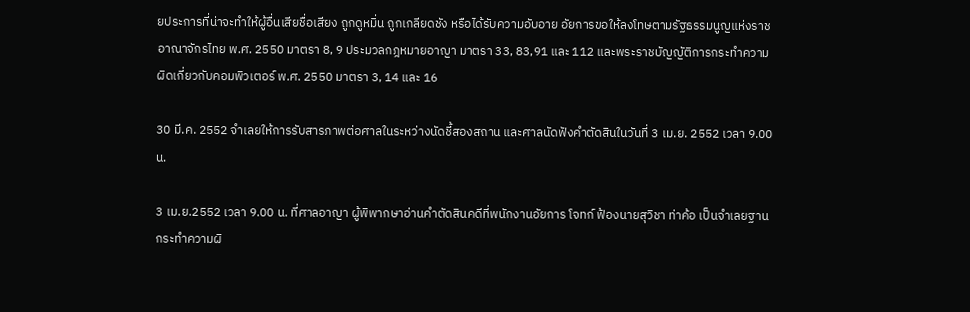ยประการที่น่าจะทำให้ผู้อื่นเสียชื่อเสียง ถูกดูหมิ่น ถูกเกลียดชัง หรือได้รับความอับอาย อัยการขอให้ลงโทษตามรัฐธรรมนูญแห่งราชอาณาจักรไทย พ.ศ. 2550 มาตรา 8, 9 ประมวลกฎหมายอาญา มาตรา 33, 83,91 และ 112 และพระราชบัญญัติการกระทำความผิดเกี่ยวกับคอมพิวเตอร์ พ.ศ. 2550 มาตรา 3, 14 และ 16

30 มี.ค. 2552 จำเลยให้การรับสารภาพต่อศาลในระหว่างนัดชี้สองสถาน และศาลนัดฟังคำตัดสินในวันที่ 3 เม.ย. 2552 เวลา 9.00 น.

3 เม.ย.2552 เวลา 9.00 น. ที่ศาลอาญา ผู้พิพากษาอ่านคำตัดสินคดีที่พนักงานอัยการ โจทก์ ฟ้องนายสุวิชา ท่าค้อ เป็นจำเลยฐานกระทำความผิ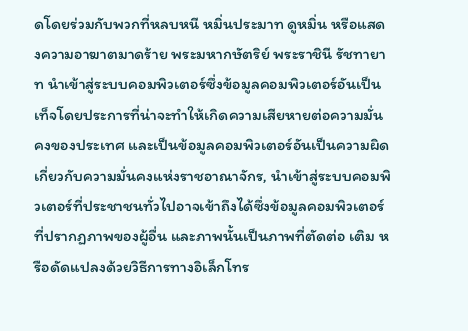ดโดยร่วมกับพวกที่หลบหนี หมิ่นประมาท ดูหมิ่น หรือแสดงความอาฆาตมาดร้าย พระมหากษัตริย์ พระราชินี รัชทายาท นำเข้าสู่ระบบคอมพิวเตอร์ซึ่งข้อมูลคอมพิวเตอร์อันเป็นเท็จโดยประการที่น่าจะทำให้เกิดความเสียหายต่อความมั่นคงของประเทศ และเป็นข้อมูลคอมพิวเตอร์อันเป็นความผิดเกี่ยวกับความมั่นคงแห่งราชอาณาจักร, นำเข้าสู่ระบบคอมพิวเตอร์ที่ประชาชนทั่วไปอาจเข้าถึงได้ซึ่งข้อมูลคอมพิวเตอร์ที่ปรากฏภาพของผู้อื่น และภาพนั้นเป็นภาพที่ตัดต่อ เติม หรือดัดแปลงด้วยวิธีการทางอิเล็กโทร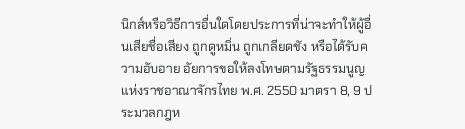นิกส์หรือวิธีการอื่นใดโดยประการที่น่าจะทำให้ผู้อื่นเสียชื่อเสียง ถูกดูหมิ่น ถูกเกลียดชัง หรือได้รับความอับอาย อัยการขอให้ลงโทษตามรัฐธรรมนูญแห่งราชอาณาจักรไทย พ.ศ. 2550 มาตรา 8, 9 ประมวลกฎห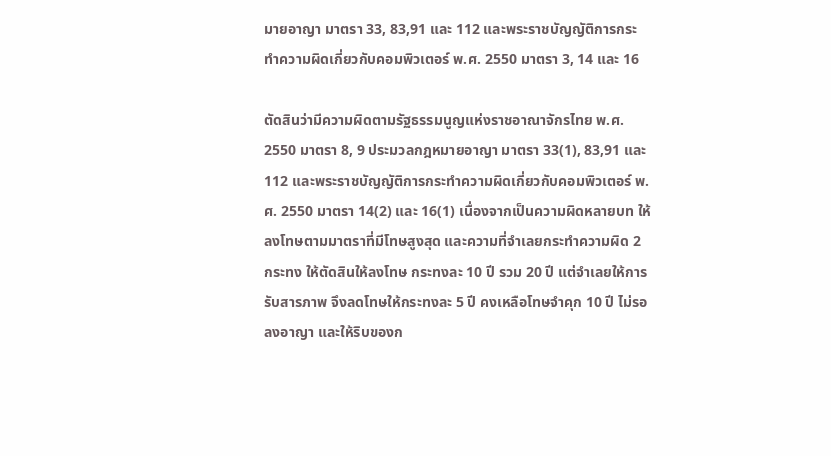มายอาญา มาตรา 33, 83,91 และ 112 และพระราชบัญญัติการกระทำความผิดเกี่ยวกับคอมพิวเตอร์ พ.ศ. 2550 มาตรา 3, 14 และ 16

ตัดสินว่ามีความผิดตามรัฐธรรมนูญแห่งราชอาณาจักรไทย พ.ศ. 2550 มาตรา 8, 9 ประมวลกฎหมายอาญา มาตรา 33(1), 83,91 และ 112 และพระราชบัญญัติการกระทำความผิดเกี่ยวกับคอมพิวเตอร์ พ.ศ. 2550 มาตรา 14(2) และ 16(1) เนื่องจากเป็นความผิดหลายบท ให้ลงโทษตามมาตราที่มีโทษสูงสุด และความที่จำเลยกระทำความผิด 2 กระทง ให้ตัดสินให้ลงโทษ กระทงละ 10 ปี รวม 20 ปี แต่จำเลยให้การรับสารภาพ จึงลดโทษให้กระทงละ 5 ปี คงเหลือโทษจำคุก 10 ปี ไม่รอลงอาญา และให้ริบของก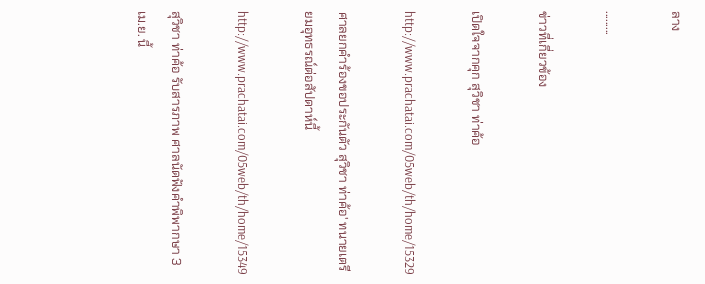ลาง

.........

ข่าวที่เกี่ยวข้อง

เปิดใจจากคุก สุวิชา ท่าค้อ

http://www.prachatai.com/05web/th/home/15329

ศาลยกคำร้องขอประกันตัว สุวิชา ท่าค้อ' ทนายเตรียมอุทธรณ์ต่อสัปดาห์นี้

http://www.prachatai.com/05web/th/home/15349

สุวิชา ท่าค้อ รับสารภาพ ศาลนัดฟังคำพิพากษา 3 เม.ย. นี้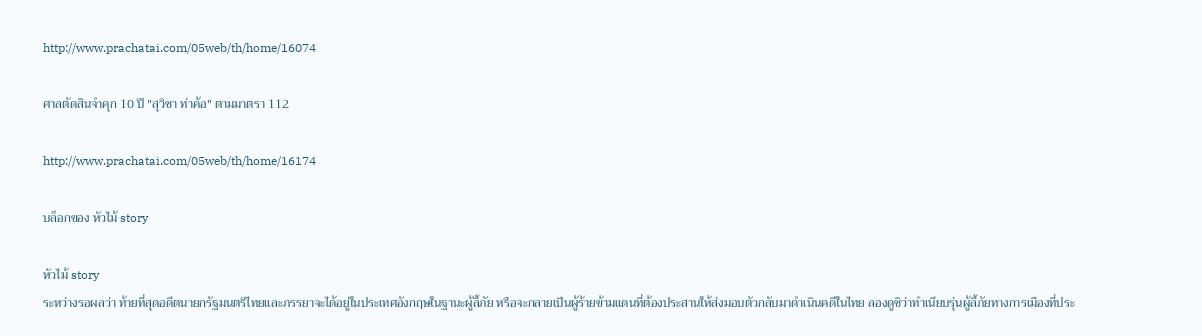http://www.prachatai.com/05web/th/home/16074

ศาลตัดสินจำคุก 10 ปี "สุวิชา ท่าค้อ" ตามมาตรา 112

http://www.prachatai.com/05web/th/home/16174

บล็อกของ หัวไม้ story

หัวไม้ story
ระหว่างรอผลว่า ท้ายที่สุดอดีตนายกรัฐมนตรีไทยและภรรยาจะได้อยู่ในประเทศอังกฤษในฐานะผู้ลี้ภัย หรือจะกลายเป็นผู้ร้ายข้ามแดนที่ต้องประสานให้ส่งมอบตัวกลับมาดำเนินคดีในไทย ลองดูซิว่าทำเนียบรุ่นผู้ลี้ภัยทางการเมืองที่ประ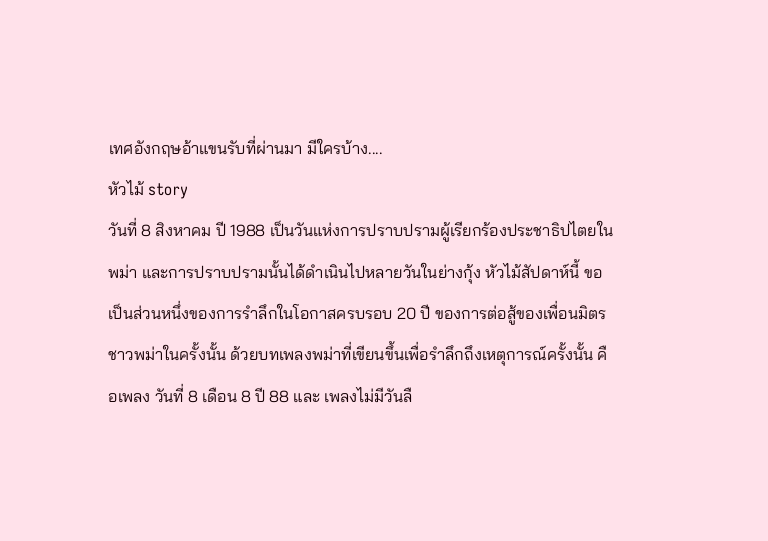เทศอังกฤษอ้าแขนรับที่ผ่านมา มีใครบ้าง....
หัวไม้ story
วันที่ 8 สิงหาคม ปี 1988 เป็นวันแห่งการปราบปรามผู้เรียกร้องประชาธิปไตยในพม่า และการปราบปรามนั้นได้ดำเนินไปหลายวันในย่างกุ้ง หัวไม้สัปดาห์นี้ ขอเป็นส่วนหนึ่งของการรำลึกในโอกาสครบรอบ 20 ปี ของการต่อสู้ของเพื่อนมิตรชาวพม่าในครั้งนั้น ด้วยบทเพลงพม่าที่เขียนขึ้นเพื่อรำลึกถึงเหตุการณ์ครั้งนั้น คือเพลง วันที่ 8 เดือน 8 ปี 88 และ เพลงไม่มีวันลื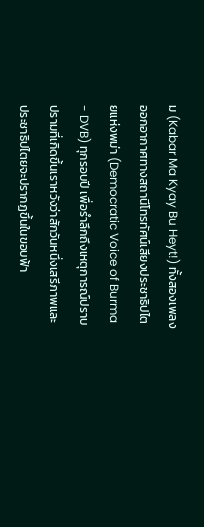ม (Kabar Ma Kyay Bu Heyt!) ทั้งสองเพลงออกอากาศทางสถานีโทรทัศน์เสียงประชาธิปไตยแห่งพม่า (Democratic Voice of Burma - DVB) ทุกรอบปี เพื่อรำลึกถึงเหตุการณ์ปราบปรามที่เกิดขึ้นเราหวังว่าสักวันหนึ่งเสรีภาพและประชาธิปไตยจะปรากฏขึ้นในขอบฟ้า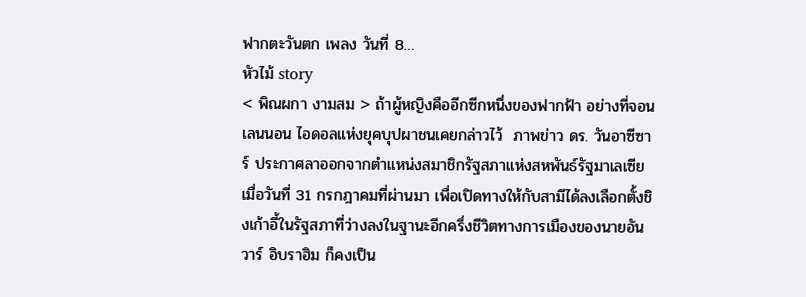ฟากตะวันตก เพลง วันที่ 8…
หัวไม้ story
< พิณผกา งามสม > ถ้าผู้หญิงคืออีกซีกหนึ่งของฟากฟ้า อย่างที่จอน เลนนอน ไอดอลแห่งยุคบุปผาชนเคยกล่าวไว้  ภาพข่าว ดร. วันอาซีซาร์ ประกาศลาออกจากตำแหน่งสมาชิกรัฐสภาแห่งสหพันธ์รัฐมาเลเซีย เมื่อวันที่ 31 กรกฎาคมที่ผ่านมา เพื่อเปิดทางให้กับสามีได้ลงเลือกตั้งชิงเก้าอี้ในรัฐสภาที่ว่างลงในฐานะอีกครึ่งชีวิตทางการเมืองของนายอันวาร์ อิบราฮิม ก็คงเป็น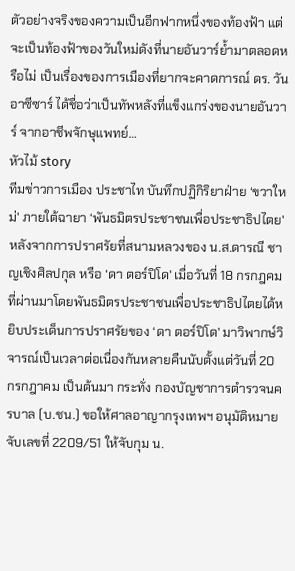ตัวอย่างจริงของความเป็นอีกฟากหนึ่งของท้องฟ้า แต่จะเป็นท้องฟ้าของวันใหม่ดังที่นายอันวาร์ย้ำมาตลอดหรือไม่ เป็นเรื่องของการเมืองที่ยากจะคาดการณ์ ดร. วันอาซีซาร์ ได้ชื่อว่าเป็นทัพหลังที่แข็งแกร่งของนายอันวาร์ จากอาชีพจักษุแพทย์…
หัวไม้ story
ทีมข่าวการเมือง ประชาไท บันทึกปฏิกิริยาฝ่าย ‘ขวาใหม่' ภายใต้ฉายา ‘พันธมิตรประชาชนเพื่อประชาธิปไตย' หลังจากการปราศรัยที่สนามหลวงของ น.ส.ดารณี ชาญเชิงศิลปกุล หรือ ‘ดา ตอร์ปิโด' เมื่อวันที่ 18 กรกฎคมที่ผ่านมาโดยพันธมิตรประชาชนเพื่อประชาธิปไตยได้หยิบประเด็นการปราศรัยของ ‘ดา ตอร์ปิโด' มาวิพากษ์วิจารณ์เป็นเวลาต่อเนื่องกันหลายคืนนับตั้งแต่วันที่ 20 กรกฎาคม เป็นต้นมา กระทั่ง กองบัญชาการตำรวจนครบาล (บ.ชน.) ขอให้ศาลอาญากรุงเทพฯ อนุมัติหมายจับเลขที่ 2209/51 ให้จับกุม น.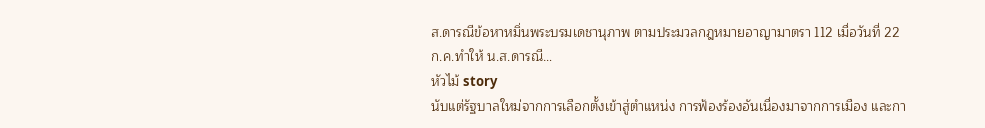ส.ดารณีข้อหาหมิ่นพระบรมเดชานุภาพ ตามประมวลกฎหมายอาญามาตรา 112 เมื่อวันที่ 22 ก.ค.ทำให้ น.ส.ดารณี…
หัวไม้ story
นับแต่รัฐบาลใหม่จากการเลือกตั้งเข้าสู่ตำแหน่ง การฟ้องร้องอันเนื่องมาจากการเมือง และกา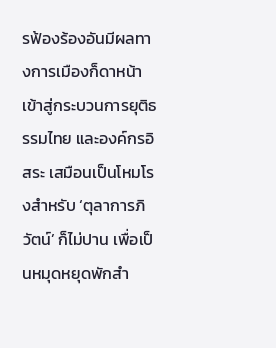รฟ้องร้องอันมีผลทางการเมืองก็ดาหน้าเข้าสู่กระบวนการยุติธรรมไทย และองค์กรอิสระ เสมือนเป็นโหมโรงสำหรับ ‘ตุลาการภิวัตน์’ ก็ไม่ปาน เพื่อเป็นหมุดหยุดพักสำ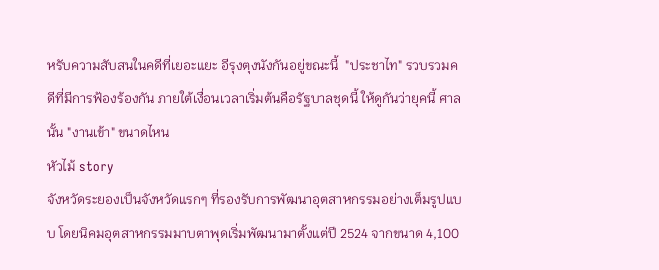หรับความสับสนในคดีที่เยอะแยะ อีรุงตุงนังกันอยู่ขณะนี้  "ประชาไท" รวบรวมคดีที่มีการฟ้องร้องกัน ภายใต้เงื่อนเวลาเริ่มต้นคือรัฐบาลชุดนี้ ให้ดูกันว่ายุคนี้ ศาลนั้น "งานเข้า" ขนาดไหน
หัวไม้ story
จังหวัดระยองเป็นจังหวัดแรกๆ ที่รองรับการพัฒนาอุตสาหกรรมอย่างเต็มรูปแบบ โดยนิคมอุตสาหกรรมมาบตาพุดเริ่มพัฒนามาตั้งแต่ปี 2524 จากขนาด 4,100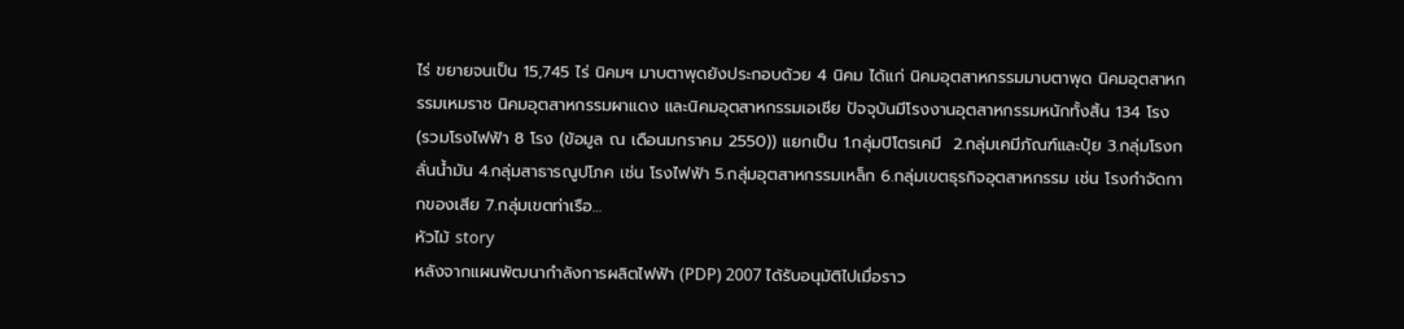ไร่ ขยายจนเป็น 15,745 ไร่ นิคมฯ มาบตาพุดยังประกอบด้วย 4 นิคม ได้แก่ นิคมอุตสาหกรรมมาบตาพุด นิคมอุตสาหกรรมเหมราช นิคมอุตสาหกรรมผาแดง และนิคมอุตสาหกรรมเอเชีย ปัจจุบันมีโรงงานอุตสาหกรรมหนักทั้งสิ้น 134 โรง (รวมโรงไฟฟ้า 8 โรง (ข้อมูล ณ เดือนมกราคม 2550)) แยกเป็น 1.กลุ่มปิโตรเคมี  2.กลุ่มเคมีภัณฑ์และปุ๋ย 3.กลุ่มโรงกลั่นน้ำมัน 4.กลุ่มสาธารณูปโภค เช่น โรงไฟฟ้า 5.กลุ่มอุตสาหกรรมเหล็ก 6.กลุ่มเขตธุรกิจอุตสาหกรรม เช่น โรงกำจัดกากของเสีย 7.กลุ่มเขตท่าเรือ…
หัวไม้ story
หลังจากแผนพัฒนากำลังการผลิตไฟฟ้า (PDP) 2007 ได้รับอนุมัติไปเมื่อราว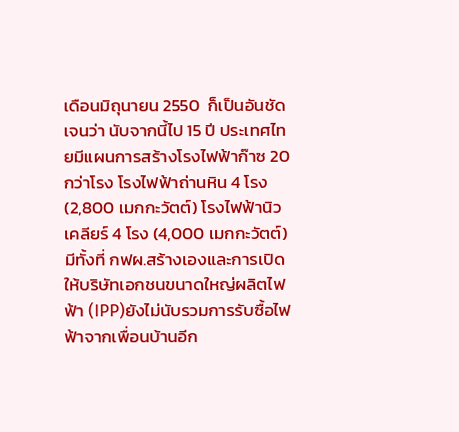เดือนมิถุนายน 2550  ก็เป็นอันชัดเจนว่า นับจากนี้ไป 15 ปี ประเทศไทยมีแผนการสร้างโรงไฟฟ้าก๊าซ 20 กว่าโรง โรงไฟฟ้าถ่านหิน 4 โรง (2,800 เมกกะวัตต์) โรงไฟฟ้านิวเคลียร์ 4 โรง (4,000 เมกกะวัตต์) มีทั้งที่ กฟผ.สร้างเองและการเปิดให้บริษัทเอกชนขนาดใหญ่ผลิตไฟฟ้า (IPP)ยังไม่นับรวมการรับซื้อไฟฟ้าจากเพื่อนบ้านอีก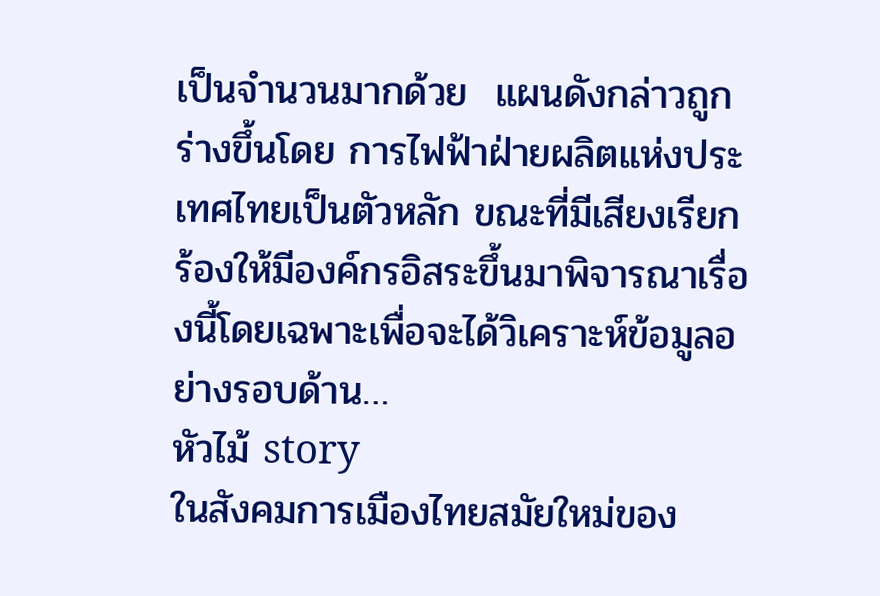เป็นจำนวนมากด้วย  แผนดังกล่าวถูกร่างขึ้นโดย การไฟฟ้าฝ่ายผลิตแห่งประเทศไทยเป็นตัวหลัก ขณะที่มีเสียงเรียกร้องให้มีองค์กรอิสระขึ้นมาพิจารณาเรื่องนี้โดยเฉพาะเพื่อจะได้วิเคราะห์ข้อมูลอย่างรอบด้าน…
หัวไม้ story
ในสังคมการเมืองไทยสมัยใหม่ของ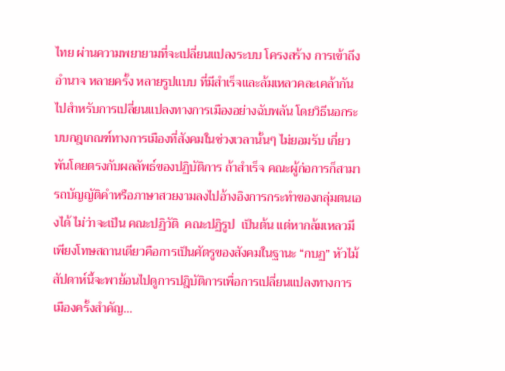ไทย ผ่านความพยายามที่จะเปลี่ยนแปลงระบบ โครงสร้าง การเข้าถึงอำนาจ หลายครั้ง หลายรูปแบบ ที่มีสำเร็จและล้มเหลวคละเคล้ากันไปสำหรับการเปลี่ยนแปลงทางการเมืองอย่างฉับพลัน โดยวิธีนอกระบบกฎเกณฑ์ทางการเมืองที่สังคมในช่วงเวลานั้นๆ ไม่ยอมรับ เกี่ยวพันโดยตรงกับผลลัพธ์ของปฏิบัติการ ถ้าสำเร็จ คณะผู้ก่อการก็สามารถบัญญัติคำหรือภาษาสวยงามลงไปอ้างอิงการกระทำของกลุ่มตนเองได้ ไม่ว่าจะเป็น คณะปฏิวัติ  คณะปฏิรูป  เป็นต้น แต่หากล้มเหลวมีเพียงโทษสถานเดียวคือการเป็นศัตรูของสังคมในฐานะ “กบฏ” หัวไม้สัปดาห์นี้จะพาย้อนไปดูการปฎิบัติการเพื่อการเปลี่ยนแปลงทางการเมืองครั้งสำคัญ…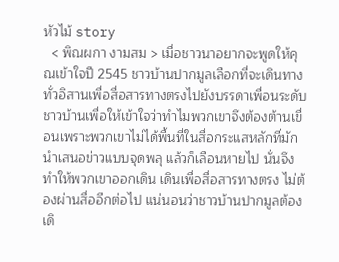หัวไม้ story
  < พิณผกา งามสม > เมื่อชาวนาอยากจะพูดให้คุณเข้าใจปี 2545 ชาวบ้านปากมูลเลือกที่จะเดินทางทั่วอิสานเพื่อสื่อสารทางตรงไปยังบรรดาเพื่อนระดับชาวบ้านเพื่อให้เข้าใจว่าทำไมพวกเขาจึงต้องต้านเขื่อนเพราะพวกเขาไม่ได้พื้นที่ในสื่อกระแสหลักที่มักนำเสนอข่าวแบบจุดพลุ แล้วก็เลือนหายไป นั่นจึงทำให้พวกเขาออกเดิน เดินเพื่อสื่อสารทางตรง ไม่ต้องผ่านสื่ออีกต่อไป แน่นอนว่าชาวบ้านปากมูลต้องเดิ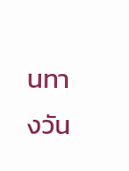นทางวัน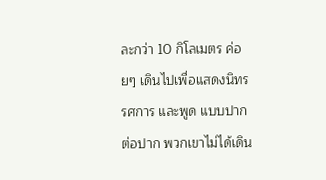ละกว่า 10 กิโลเมตร ค่อยๆ เดินไปเพื่อแสดงนิทรรศการ และพูด แบบปากต่อปาก พวกเขาไม่ได้เดิน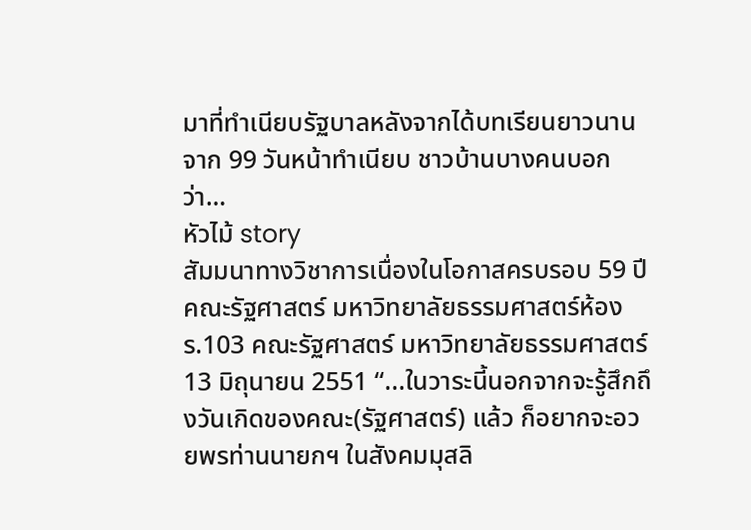มาที่ทำเนียบรัฐบาลหลังจากได้บทเรียนยาวนานจาก 99 วันหน้าทำเนียบ ชาวบ้านบางคนบอกว่า…
หัวไม้ story
สัมมนาทางวิชาการเนื่องในโอกาสครบรอบ 59 ปีคณะรัฐศาสตร์ มหาวิทยาลัยธรรมศาสตร์ห้อง ร.103 คณะรัฐศาสตร์ มหาวิทยาลัยธรรมศาสตร์13 มิถุนายน 2551 “...ในวาระนี้นอกจากจะรู้สึกถึงวันเกิดของคณะ(รัฐศาสตร์) แล้ว ก็อยากจะอวยพรท่านนายกฯ ในสังคมมุสลิ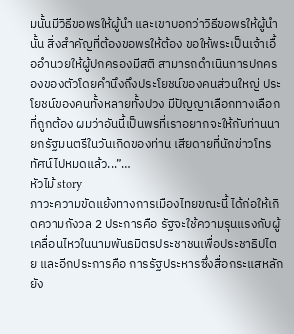มนั้นมีวิธีขอพรให้ผู้นำ และเขาบอกว่าวิธีขอพรให้ผู้นำนั้น สิ่งสำคัญที่ต้องขอพรให้ต้อง ขอให้พระเป็นเจ้าเอื้ออำนวยให้ผู้ปกครองมีสติ สามารถดำเนินการปกครองของตัวโดยคำนึงถึงประโยชน์ของคนส่วนใหญ่ ประโยชน์ของคนทั้งหลายทั้งปวง มีปัญญาเลือกทางเลือกที่ถูกต้อง ผมว่าอันนี้เป็นพรที่เราอยากจะให้กับท่านนายกรัฐมนตรีในวันเกิดของท่าน เสียดายที่นักข่าวโทรทัศน์ไปหมดแล้ว...”…
หัวไม้ story
ภาวะความขัดแย้งทางการเมืองไทยขณะนี้ ได้ก่อให้เกิดความกังวล 2 ประการคือ รัฐจะใช้ความรุนแรงกับผู้เคลื่อนไหวในนามพันธมิตรประชาชนเพื่อประชาธิปไตย และอีกประการคือ การรัฐประหารซึ่งสื่อกระแสหลักยัง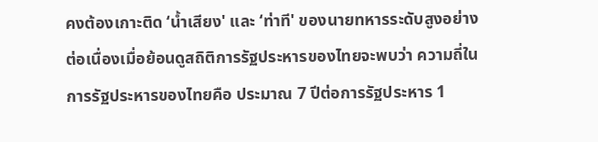คงต้องเกาะติด ‘น้ำเสียง' และ ‘ท่าที' ของนายทหารระดับสูงอย่างต่อเนื่องเมื่อย้อนดูสถิติการรัฐประหารของไทยจะพบว่า ความถี่ในการรัฐประหารของไทยคือ ประมาณ 7 ปีต่อการรัฐประหาร 1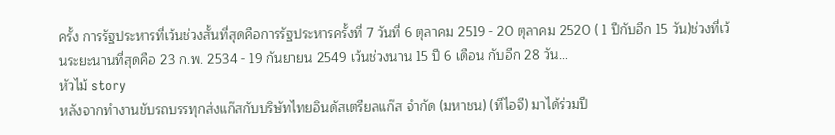ครั้ง การรัฐประหารที่เว้นช่วงสั้นที่สุดคือการรัฐประหารครั้งที่ 7 วันที่ 6 ตุลาคม 2519 - 20 ตุลาคม 2520 ( 1 ปีกับอีก 15 วัน)ช่วงที่เว้นระยะนานที่สุดคือ 23 ก.พ. 2534 - 19 กันยายน 2549 เว้นช่วงนาน 15 ปี 6 เดือน กับอีก 28 วัน…
หัวไม้ story
หลังจากทำงานขับรถบรรทุกส่งแก๊สกับบริษัทไทยอินดัสเตรียลแก๊ส จำกัด (มหาชน) (ทีไอจี) มาได้ร่วมปี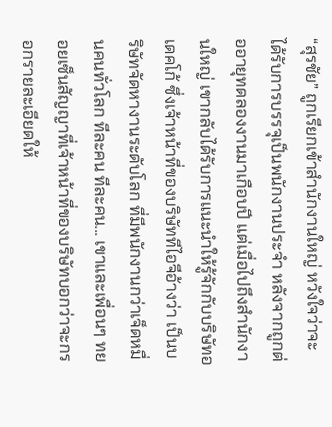“สุรชัย” ถูกเรียกเข้าสำนักงานใหญ่ หวังใจว่าจะได้รับการบรรจุเป็นพนักงานประจำ หลังจากถูกต่ออายุทดลองงานมาเกือบปี แต่เมื่อไปถึงสำนักงานใหญ่ เขากลับได้รับการแนะนำให้รู้จักกับบริษัทอเดคโก้ ซึ่งเจ้าหน้าที่ของบริษัททีไอจีอ้างว่า เป็นบริษัทจัดหางานระดับโลก ที่มีพนักงานกว่าเจ็ดหมื่นคนทั่วโลก ทีละคน ทีละคน... เขาและเพื่อนๆ ทยอยเซ็นสัญญาที่เจ้าหน้าที่ของบริษัทบอกว่าจะกรอกรายละเอียดให้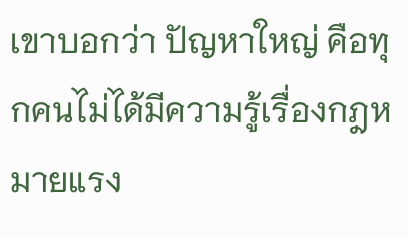เขาบอกว่า ปัญหาใหญ่ คือทุกคนไม่ได้มีความรู้เรื่องกฎหมายแรง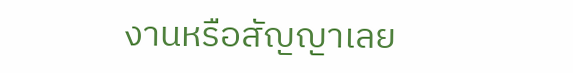งานหรือสัญญาเลย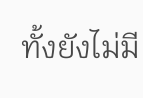ทั้งยังไม่มี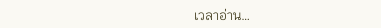เวลาอ่าน…